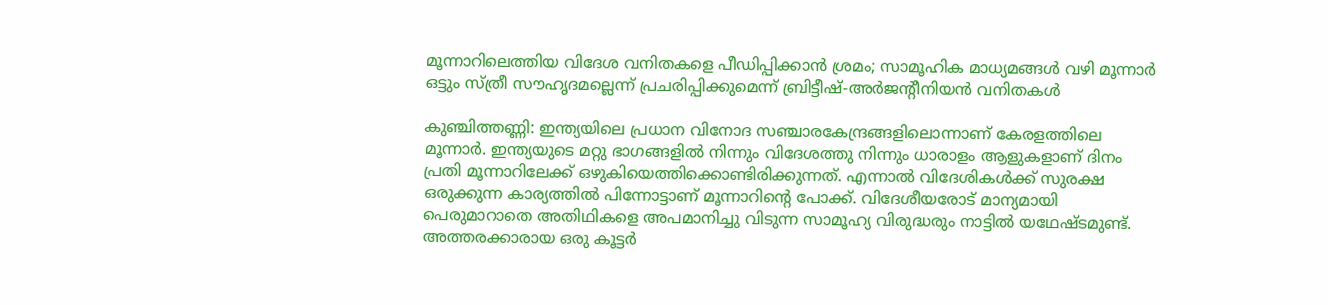മൂന്നാറിലെത്തിയ വിദേശ വനിതകളെ പീഡിപ്പിക്കാന്‍ ശ്രമം; സാമൂഹിക മാധ്യമങ്ങള്‍ വഴി മൂന്നാര്‍ ഒട്ടും സ്ത്രീ സൗഹൃദമല്ലെന്ന് പ്രചരിപ്പിക്കുമെന്ന് ബ്രിട്ടീഷ്-അര്‍ജന്റീനിയന്‍ വനിതകള്‍

കുഞ്ചിത്തണ്ണി: ഇന്ത്യയിലെ പ്രധാന വിനോദ സഞ്ചാരകേന്ദ്രങ്ങളിലൊന്നാണ് കേരളത്തിലെ മൂന്നാര്‍. ഇന്ത്യയുടെ മറ്റു ഭാഗങ്ങളില്‍ നിന്നും വിദേശത്തു നിന്നും ധാരാളം ആളുകളാണ് ദിനം പ്രതി മൂന്നാറിലേക്ക് ഒഴുകിയെത്തിക്കൊണ്ടിരിക്കുന്നത്. എന്നാല്‍ വിദേശികള്‍ക്ക് സുരക്ഷ ഒരുക്കുന്ന കാര്യത്തില്‍ പിന്നോട്ടാണ് മൂന്നാറിന്റെ പോക്ക്. വിദേശീയരോട് മാന്യമായി പെരുമാറാതെ അതിഥികളെ അപമാനിച്ചു വിടുന്ന സാമൂഹ്യ വിരുദ്ധരും നാട്ടില്‍ യഥേഷ്ടമുണ്ട്. അത്തരക്കാരായ ഒരു കൂട്ടര്‍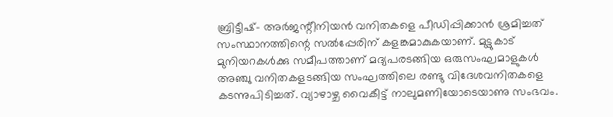ബ്രിട്ടീഷ്- അര്‍ജന്റീനിയന്‍ വനിതകളെ പീഡിപ്പിക്കാന്‍ ശ്രമിച്ചത് സംസ്ഥാനത്തിന്റെ സല്‍പ്പേരിന് കളങ്കമാകുകയാണ്. മുട്ടുകാട് മുനിയറകള്‍ക്കു സമീപത്താണ് മദ്യപരടങ്ങിയ ഒരുസംഘമാളുകള്‍ അഞ്ചു വനിതകളടങ്ങിയ സംഘത്തിലെ രണ്ടു വിദേശവനിതകളെ കടന്നുപിടിച്ചത്. വ്യാഴാഴ്ച വൈകീട്ട് നാലുമണിയോടെയാണു സംഭവം.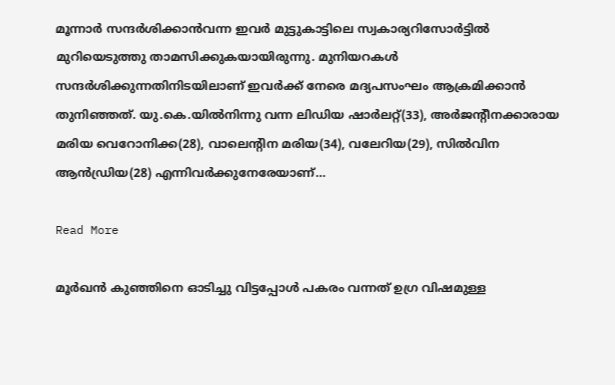മൂന്നാര്‍ സന്ദര്‍ശിക്കാന്‍വന്ന ഇവര്‍ മുട്ടുകാട്ടിലെ സ്വകാര്യറിസോര്‍ട്ടില്‍ മുറിയെടുത്തു താമസിക്കുകയായിരുന്നു. മുനിയറകള്‍ സന്ദര്‍ശിക്കുന്നതിനിടയിലാണ് ഇവര്‍ക്ക് നേരെ മദ്യപസംഘം ആക്രമിക്കാന്‍ തുനിഞ്ഞത്. യു.കെ.യില്‍നിന്നു വന്ന ലിഡിയ ഷാര്‍ലറ്റ്(33), അര്‍ജന്റീനക്കാരായ മരിയ വെറോനിക്ക(28), വാലെന്റിന മരിയ(34), വലേറിയ(29), സില്‍വിന ആന്‍ഡ്രിയ(28) എന്നിവര്‍ക്കുനേരേയാണ്…

Read More

മൂര്‍ഖന്‍ കുഞ്ഞിനെ ഓടിച്ചു വിട്ടപ്പോള്‍ പകരം വന്നത് ഉഗ്ര വിഷമുള്ള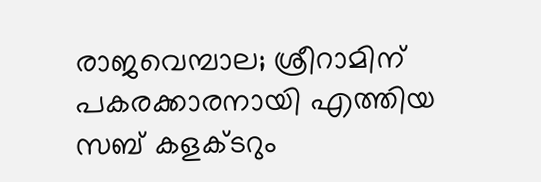രാജവെമ്പാല; ശ്രീറാമിന് പകരക്കാരനായി എത്തിയ സബ് കളക്ടറും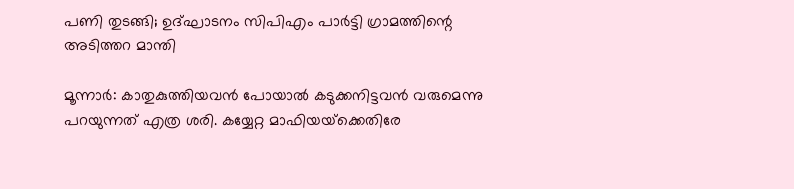പണി തുടങ്ങി; ഉദ്ഘാടനം സിപിഎം പാര്‍ട്ടി ഗ്രാമത്തിന്റെ അടിത്തറ മാന്തി

മൂന്നാര്‍: കാതുകുത്തിയവന്‍ പോയാല്‍ കടുക്കനിട്ടവന്‍ വരുമെന്നു പറയുന്നത് എത്ര ശരി. കയ്യേറ്റ മാഫിയയ്‌ക്കെതിരേ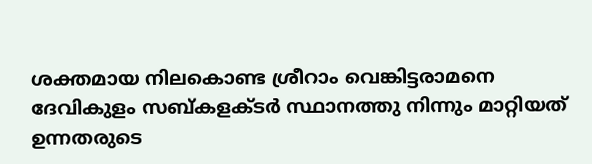ശക്തമായ നിലകൊണ്ട ശ്രീറാം വെങ്കിട്ടരാമനെ ദേവികുളം സബ്കളക്ടര്‍ സ്ഥാനത്തു നിന്നും മാറ്റിയത് ഉന്നതരുടെ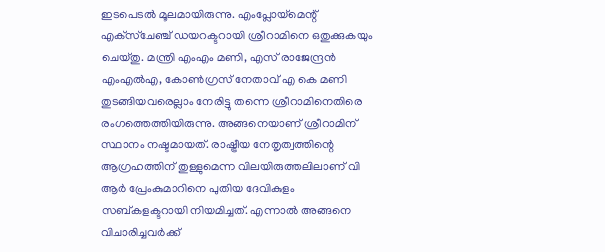ഇടപെടല്‍ മൂലമായിരുന്നു. എംപ്ലോയ്‌മെന്റ് എക്‌സ്‌ചേഞ്ച് ഡയറക്ടറായി ശ്രീറാമിനെ ഒതുക്കുകയും ചെയ്തു. മന്ത്രി എംഎം മണി, എസ് രാജേന്ദ്രന്‍ എംഎല്‍എ, കോണ്‍ഗ്രസ് നേതാവ് എ കെ മണി തുടങ്ങിയവരെല്ലാം നേരിട്ടു തന്നെ ശ്രീറാമിനെതിരെ രംഗത്തെത്തിയിരുന്നു. അങ്ങനെയാണ് ശ്രീറാമിന് സ്ഥാനം നഷ്ടമായത്. രാഷ്ട്രീയ നേതൃത്വത്തിന്റെ ആഗ്രഹത്തിന് തുള്ളുമെന്ന വിലയിരുത്തലിലാണ് വി ആര്‍ പ്രേംകുമാറിനെ പുതിയ ദേവികുളം സബ്കളക്ടറായി നിയമിച്ചത്. എന്നാല്‍ അങ്ങനെ വിചാരിച്ചവര്‍ക്ക്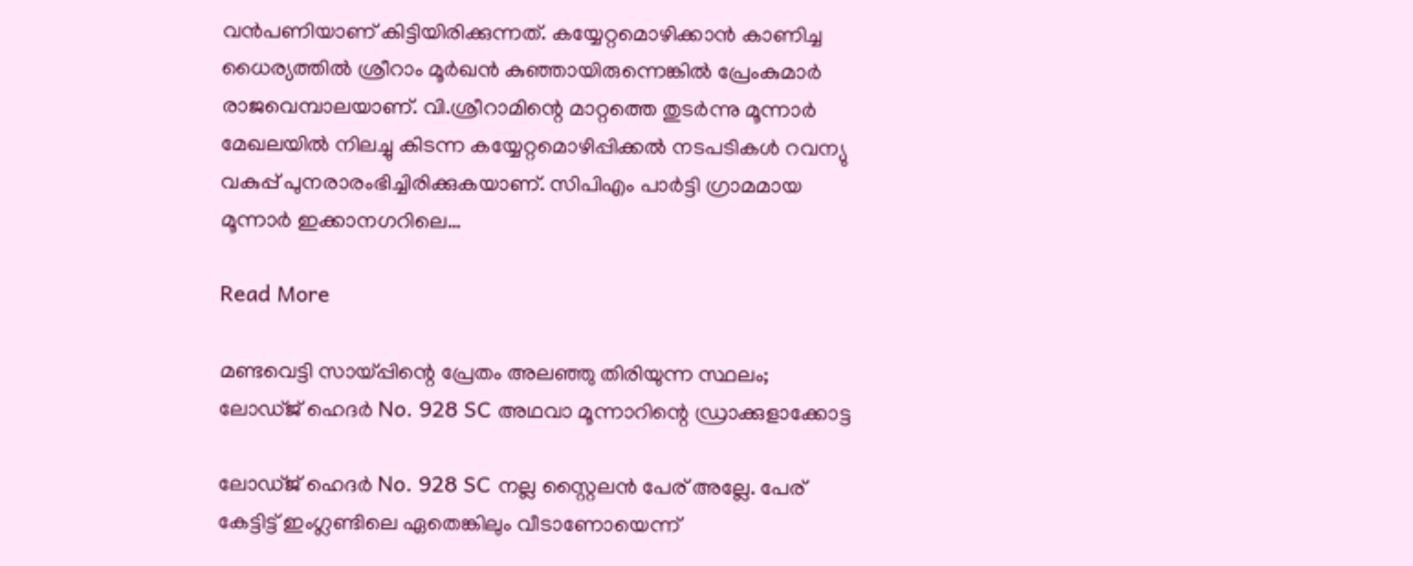വന്‍പണിയാണ് കിട്ടിയിരിക്കുന്നത്. കയ്യേറ്റമൊഴിക്കാന്‍ കാണിച്ച ധൈര്യത്തില്‍ ശ്രീറാം മൂര്‍ഖന്‍ കുഞ്ഞായിരുന്നെങ്കില്‍ പ്രേംകുമാര്‍ രാജവെമ്പാലയാണ്. വി.ശ്രീറാമിന്റെ മാറ്റത്തെ തുടര്‍ന്നു മൂന്നാര്‍ മേഖലയില്‍ നിലച്ചു കിടന്ന കയ്യേറ്റമൊഴിപ്പിക്കല്‍ നടപടികള്‍ റവന്യു വകുപ്പ് പുനരാരംഭിച്ചിരിക്കുകയാണ്. സിപിഎം പാര്‍ട്ടി ഗ്രാമമായ മൂന്നാര്‍ ഇക്കാനഗറിലെ…

Read More

മണ്ടവെട്ടി സായ്പ്പിന്റെ പ്രേതം അലഞ്ഞു തിരിയുന്ന സ്ഥലം; ലോഡ്ജ് ഹെദര്‍ No. 928 SC അഥവാ മൂന്നാറിന്റെ ഡ്രാക്കുളാക്കോട്ട

ലോഡ്ജ് ഹെദര്‍ No. 928 SC നല്ല സ്റ്റൈലന്‍ പേര് അല്ലേ. പേര് കേട്ടിട്ട് ഇംഗ്ലണ്ടിലെ ഏതെങ്കിലും വീടാണോയെന്ന്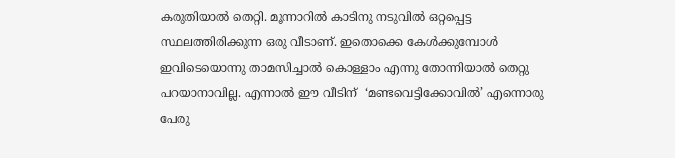കരുതിയാല്‍ തെറ്റി. മൂന്നാറില്‍ കാടിനു നടുവില്‍ ഒറ്റപ്പെട്ട സ്ഥലത്തിരിക്കുന്ന ഒരു വീടാണ്. ഇതൊക്കെ കേള്‍ക്കുമ്പോള്‍ ഇവിടെയൊന്നു താമസിച്ചാല്‍ കൊള്ളാം എന്നു തോന്നിയാല്‍ തെറ്റു പറയാനാവില്ല. എന്നാല്‍ ഈ വീടിന്  ‘മണ്ടവെട്ടിക്കോവില്‍’ എന്നൊരു പേരു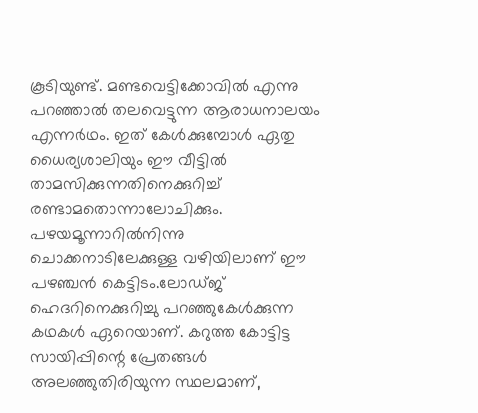കൂടിയുണ്ട്. മണ്ടവെട്ടിക്കോവില്‍ എന്നു പറഞ്ഞാല്‍ തലവെട്ടുന്ന ആരാധനാലയം എന്നര്‍ഥം. ഇത് കേള്‍ക്കുമ്പോള്‍ ഏതു ധൈര്യശാലിയും ഈ വീട്ടില്‍ താമസിക്കുന്നതിനെക്കുറിച്ച് രണ്ടാമതൊന്നാലോചിക്കും. പഴയമൂന്നാറില്‍നിന്നു ചൊക്കനാടിലേക്കുള്ള വഴിയിലാണ് ഈ പഴഞ്ചന്‍ കെട്ടിടം.ലോഡ്ജ് ഹെദറിനെക്കുറിച്ചു പറഞ്ഞുകേള്‍ക്കുന്ന കഥകള്‍ ഏറെയാണ്. കറുത്ത കോട്ടിട്ട സായിപ്പിന്റെ പ്രേതങ്ങള്‍ അലഞ്ഞുതിരിയുന്ന സ്ഥലമാണ്,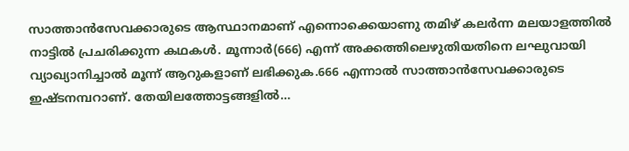സാത്താന്‍സേവക്കാരുടെ ആസ്ഥാനമാണ് എന്നൊക്കെയാണു തമിഴ് കലര്‍ന്ന മലയാളത്തില്‍ നാട്ടില്‍ പ്രചരിക്കുന്ന കഥകള്‍. മൂന്നാര്‍(666) എന്ന് അക്കത്തിലെഴുതിയതിനെ ലഘുവായി വ്യാഖ്യാനിച്ചാല്‍ മൂന്ന് ആറുകളാണ് ലഭിക്കുക.666 എന്നാല്‍ സാത്താന്‍സേവക്കാരുടെ ഇഷ്ടനമ്പറാണ്. തേയിലത്തോട്ടങ്ങളില്‍…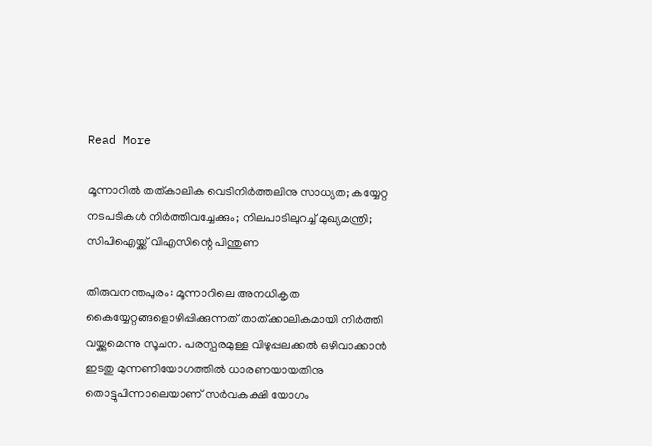Read More

മൂന്നാറില്‍ തത്കാലിക വെടിനിര്‍ത്തലിനു സാധ്യത; കയ്യേറ്റ നടപടികള്‍ നിര്‍ത്തിവച്ചേക്കും; നിലപാടിലുറച്ച് മുഖ്യമന്ത്രി; സിപിഐയ്ക്ക് വിഎസിന്റെ പിന്തുണ

തിരുവനന്തപുരം: മൂന്നാറിലെ അനധികൃത കൈയ്യേറ്റങ്ങളൊഴിപ്പിക്കുന്നത് താത്ക്കാലികമായി നിര്‍ത്തി വയ്ക്കുമെന്നു സൂചന. പരസ്പരമുള്ള വിഴുപ്പലക്കല്‍ ഒഴിവാക്കാന്‍ ഇടതു മുന്നണിയോഗത്തില്‍ ധാരണയായതിനു തൊട്ടുപിന്നാലെയാണ് സര്‍വകക്ഷി യോഗം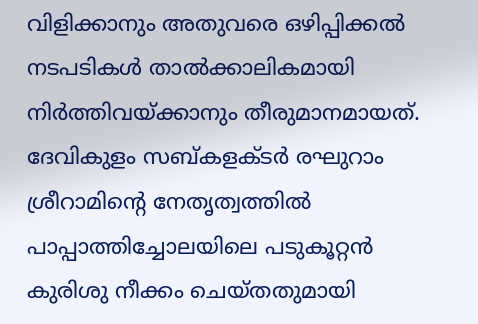വിളിക്കാനും അതുവരെ ഒഴിപ്പിക്കല്‍ നടപടികള്‍ താല്‍ക്കാലികമായി നിര്‍ത്തിവയ്ക്കാനും തീരുമാനമായത്. ദേവികുളം സബ്കളക്ടര്‍ രഘുറാം ശ്രീറാമിന്റെ നേതൃത്വത്തില്‍ പാപ്പാത്തിച്ചോലയിലെ പടുകൂറ്റന്‍ കുരിശു നീക്കം ചെയ്തതുമായി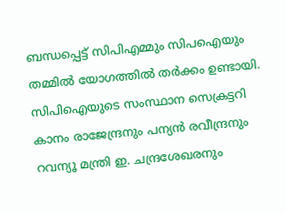ബന്ധപ്പെട്ട് സിപിഎമ്മും സിപഐയും തമ്മില്‍ യോഗത്തില്‍ തര്‍ക്കം ഉണ്ടായി. സിപിഐയുടെ സംസ്ഥാന സെക്രട്ടറി കാനം രാജേന്ദ്രനും പന്യന്‍ രവീന്ദ്രനും റവന്യൂ മന്ത്രി ഇ. ചന്ദ്രശേഖരനും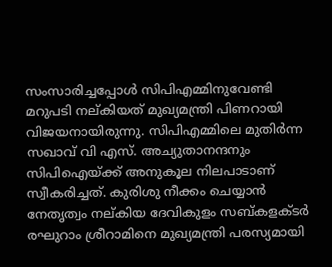സംസാരിച്ചപ്പോള്‍ സിപിഎമ്മിനുവേണ്ടി മറുപടി നല്കിയത് മുഖ്യമന്ത്രി പിണറായി വിജയനായിരുന്നു. സിപിഎമ്മിലെ മുതിര്‍ന്ന സഖാവ് വി എസ്. അച്യുതാനന്ദനും സിപിഐയ്ക്ക് അനുകൂല നിലപാടാണ് സ്വീകരിച്ചത്. കുരിശു നീക്കം ചെയ്യാന്‍ നേതൃത്വം നല്കിയ ദേവികുളം സബ്കളക്ടര്‍ രഘുറാം ശ്രീറാമിനെ മുഖ്യമന്ത്രി പരസ്യമായി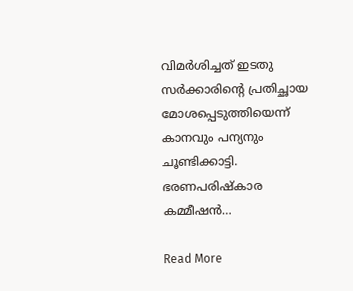വിമര്‍ശിച്ചത് ഇടതു സര്‍ക്കാരിന്റെ പ്രതിച്ഛായ മോശപ്പെടുത്തിയെന്ന് കാനവും പന്യനും ചൂണ്ടിക്കാട്ടി. ഭരണപരിഷ്‌കാര കമ്മീഷന്‍…

Read More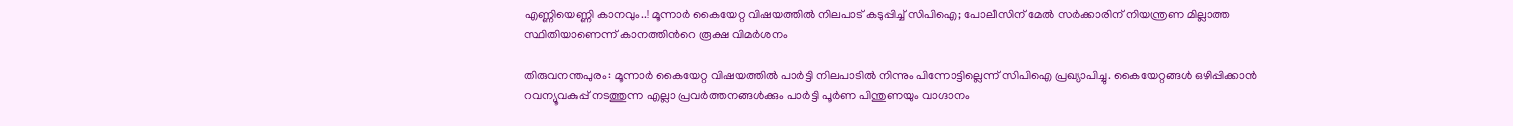എണ്ണിയെണ്ണി കാനവും..! മൂന്നാർ കൈയേറ്റ വിഷ‍യത്തിൽ നിലപാട് കടുപ്പിച്ച് സിപിഐ; പോലീസിന് മേൽ സർക്കാരിന് നിയന്ത്രണ മില്ലാത്ത സ്ഥിതിയാണെന്ന് കാനത്തിന്‍റെ രൂക്ഷ വിമർശനം

തിരുവനന്തപുരം: മൂന്നാർ കൈയേറ്റ വിഷയത്തിൽ പാർട്ടി നിലപാടിൽ നിന്നും പിന്നോട്ടില്ലെന്ന് സിപിഐ പ്രഖ്യാപിച്ചു. കൈയേറ്റങ്ങൾ ഒഴിപ്പിക്കാൻ റവന്യൂവകുപ്പ് നടത്തുന്ന എല്ലാ പ്രവർത്തനങ്ങൾക്കും പാർട്ടി പൂർണ പിന്തുണയും വാഗ്ദാനം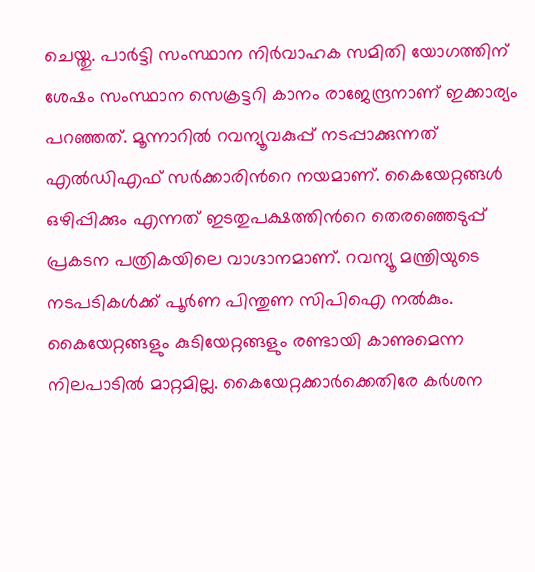ചെയ്തു. പാർട്ടി സംസ്ഥാന നിർവാഹക സമിതി യോഗത്തിന് ശേഷം സംസ്ഥാന സെക്രട്ടറി കാനം രാജേന്ദ്രനാണ് ഇക്കാര്യം പറഞ്ഞത്. മൂന്നാറിൽ റവന്യൂവകുപ്പ് നടപ്പാക്കുന്നത് എൽഡിഎഫ് സർക്കാരിന്‍റെ നയമാണ്. കൈയേറ്റങ്ങൾ ഒഴിപ്പിക്കും എന്നത് ഇടതുപക്ഷത്തിന്‍റെ തെരഞ്ഞെടുപ്പ് പ്രകടന പത്രികയിലെ വാഗ്ദാനമാണ്. റവന്യൂ മന്ത്രിയുടെ നടപടികൾക്ക് പൂർണ പിന്തുണ സിപിഐ നൽകും. കൈയേറ്റങ്ങളും കുടിയേറ്റങ്ങളും രണ്ടായി കാണുമെന്ന നിലപാടിൽ മാറ്റമില്ല. കൈയേറ്റക്കാർക്കെതിരേ കർശന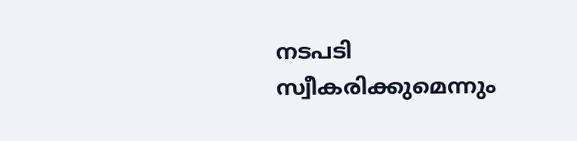നടപടി സ്വീകരിക്കുമെന്നും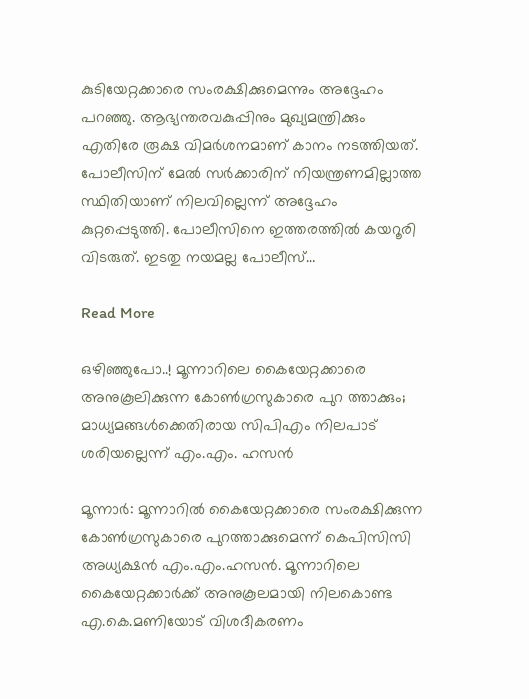കുടിയേറ്റക്കാരെ സംരക്ഷിക്കുമെന്നും അദ്ദേഹം പറഞ്ഞു. ആഭ്യന്തരവകുപ്പിനും മുഖ്യമന്ത്രിക്കും എതിരേ രൂക്ഷ വിമർശനമാണ് കാനം നടത്തിയത്. പോലീസിന് മേൽ സർക്കാരിന് നിയന്ത്രണമില്ലാത്ത സ്ഥിതിയാണ് നിലവില്ലെന്ന് അദ്ദേഹം കുറ്റപ്പെടുത്തി. പോലീസിനെ ഇത്തരത്തിൽ കയറൂരി വിടരുത്. ഇടതു നയമല്ല പോലീസ്…

Read More

ഒഴിഞ്ഞുപോ..! മൂന്നാറിലെ കൈയേറ്റക്കാരെ അനുകൂലിക്കുന്ന കോണ്‍ഗ്രസുകാരെ പുറ ത്താക്കും; മാധ്യമങ്ങൾക്കെതിരായ സിപിഎം നിലപാട് ശരിയല്ലെന്ന് എം.എം. ഹസൻ

മൂന്നാർ: മൂന്നാറിൽ കൈയേറ്റക്കാരെ സംരക്ഷിക്കുന്ന കോണ്‍ഗ്രസുകാരെ പുറത്താക്കുമെന്ന് കെപിസിസി അധ്യക്ഷൻ എം.എം.ഹസൻ. മൂന്നാറിലെ കൈയേറ്റക്കാർക്ക് അനുകൂലമായി നിലകൊണ്ട എ.കെ.മണിയോട് വിശദീകരണം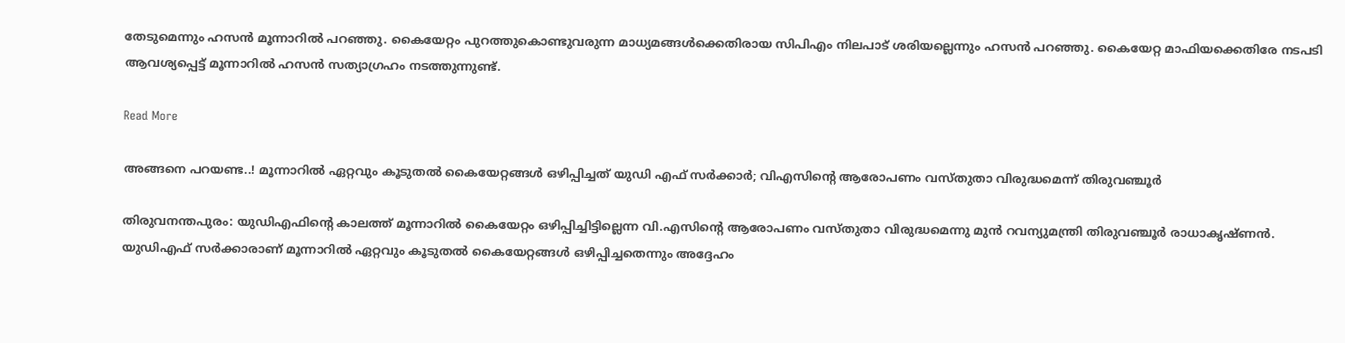തേടുമെന്നും ഹസൻ മൂന്നാറിൽ പറഞ്ഞു. കൈയേറ്റം പുറത്തുകൊണ്ടുവരുന്ന മാധ്യമങ്ങൾക്കെതിരായ സിപിഎം നിലപാട് ശരിയല്ലെന്നും ഹസൻ പറഞ്ഞു. കൈയേറ്റ മാഫിയക്കെതിരേ നടപടി ആവശ്യപ്പെട്ട് മൂന്നാറിൽ ഹസൻ സത്യാഗ്രഹം നടത്തുന്നുണ്ട്.

Read More

അങ്ങനെ പറയണ്ട..! മൂന്നാറിൽ ഏറ്റവും കൂടുതൽ കൈയേറ്റങ്ങൾ ഒഴിപ്പിച്ചത് യുഡി എഫ് സർക്കാർ; വിഎസിന്‍റെ ആരോപണം വസ്തുതാ വിരുദ്ധമെന്ന് തിരുവഞ്ചൂർ

തിരുവനന്തപുരം: യുഡിഎഫിന്‍റെ കാലത്ത് മൂന്നാറിൽ കൈയേറ്റം ഒഴിപ്പിച്ചിട്ടില്ലെന്ന വി.എസിന്‍റെ ആരോപണം വസ്തുതാ വിരുദ്ധമെന്നു മുൻ റവന്യുമന്ത്രി തിരുവഞ്ചൂർ രാധാകൃഷ്ണൻ. യുഡിഎഫ് സർക്കാരാണ് മൂന്നാറിൽ ഏറ്റവും കൂടുതൽ കൈയേറ്റങ്ങൾ ഒഴിപ്പിച്ചതെന്നും അദ്ദേഹം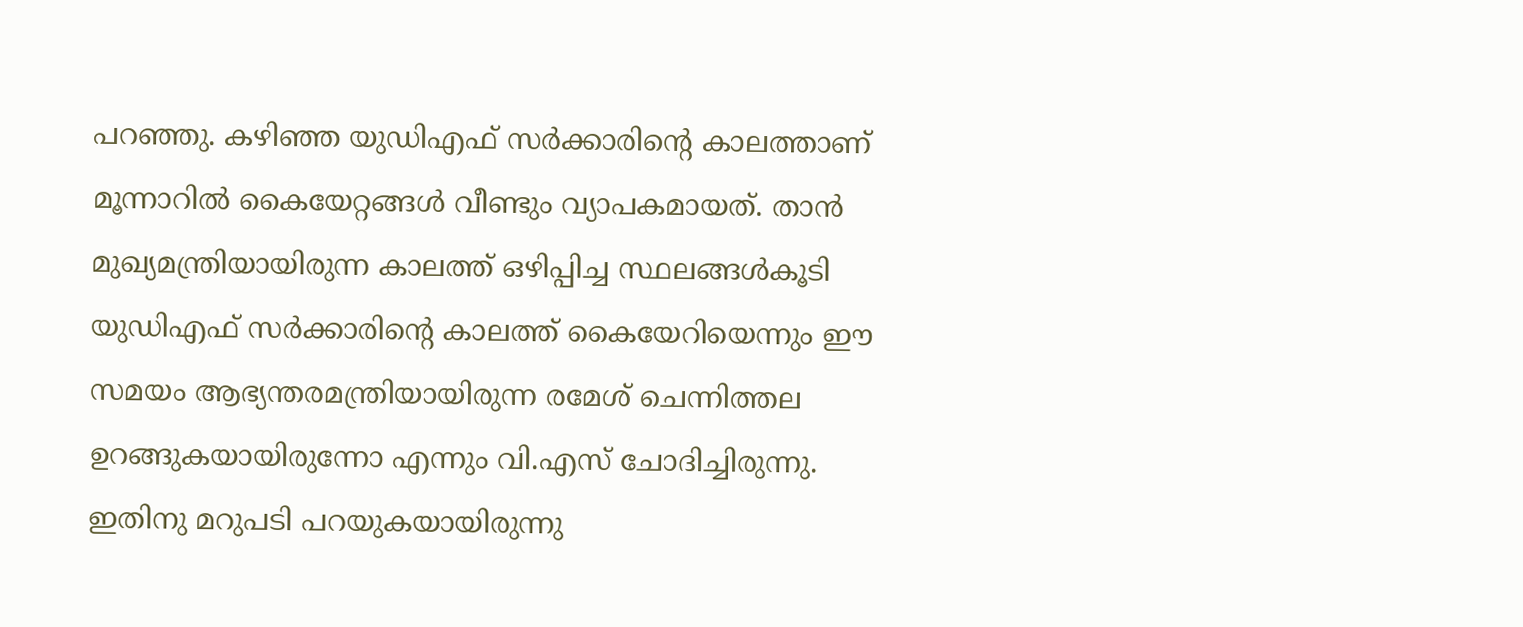പറഞ്ഞു. കഴിഞ്ഞ യുഡിഎഫ് സർക്കാരിന്‍റെ കാലത്താണ് മൂന്നാറിൽ കൈയേറ്റങ്ങൾ വീണ്ടും വ്യാപകമായത്. താൻ മുഖ്യമന്ത്രിയായിരുന്ന കാലത്ത് ഒഴിപ്പിച്ച സ്ഥലങ്ങൾകൂടി യുഡിഎഫ് സർക്കാരിന്‍റെ കാലത്ത് കൈയേറിയെന്നും ഈ സമയം ആഭ്യന്തരമന്ത്രിയായിരുന്ന രമേശ് ചെന്നിത്തല ഉറങ്ങുകയായിരുന്നോ എന്നും വി.എസ് ചോദിച്ചിരുന്നു. ഇതിനു മറുപടി പറയുകയായിരുന്നു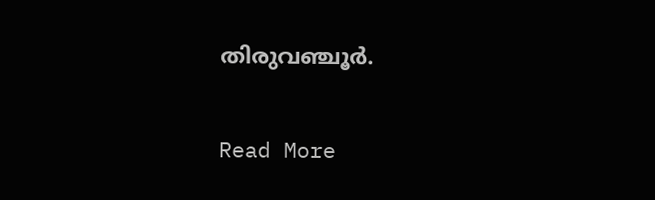തിരുവഞ്ചൂർ.

Read More